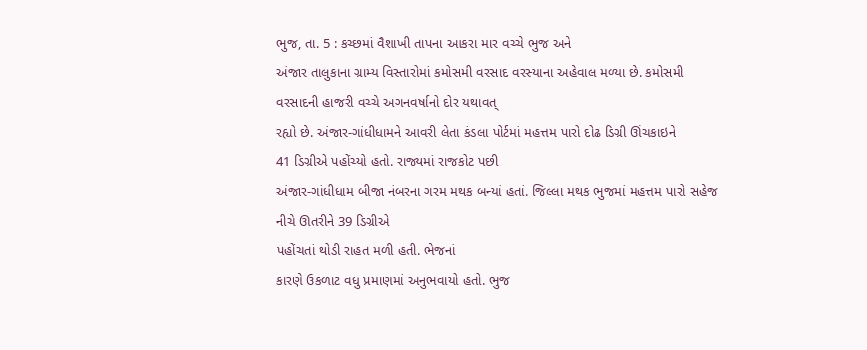ભુજ, તા. 5 : કચ્છમાં વૈશાખી તાપના આકરા માર વચ્ચે ભુજ અને
અંજાર તાલુકાના ગ્રામ્ય વિસ્તારોમાં કમોસમી વરસાદ વરસ્યાના અહેવાલ મળ્યા છે. કમોસમી
વરસાદની હાજરી વચ્ચે અગનવર્ષાનો દોર યથાવત્
રહ્યો છે. અંજાર-ગાંધીધામને આવરી લેતા કંડલા પોર્ટમાં મહત્તમ પારો દોઢ ડિગ્રી ઊંચકાઇને
41 ડિગ્રીએ પહોંચ્યો હતો. રાજ્યમાં રાજકોટ પછી
અંજાર-ગાંધીધામ બીજા નંબરના ગરમ મથક બન્યાં હતાં. જિલ્લા મથક ભુજમાં મહત્તમ પારો સહેજ
નીચે ઊતરીને 39 ડિગ્રીએ
પહોંચતાં થોડી રાહત મળી હતી. ભેજનાં
કારણે ઉકળાટ વધુ પ્રમાણમાં અનુભવાયો હતો. ભુજ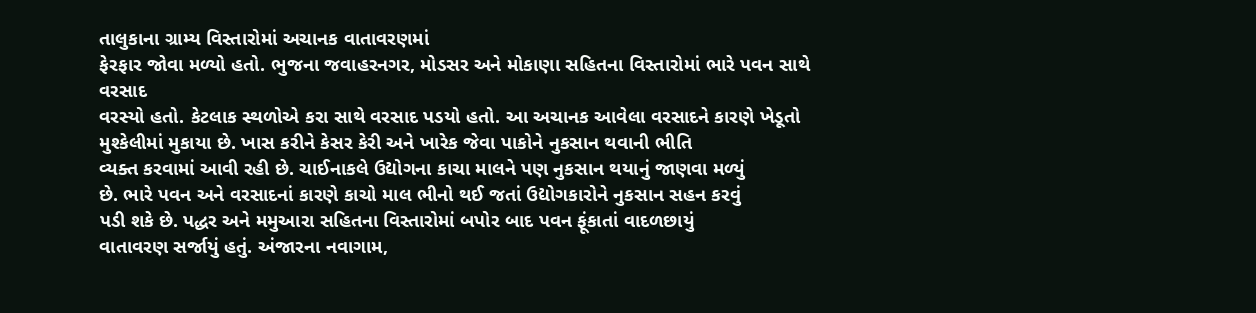તાલુકાના ગ્રામ્ય વિસ્તારોમાં અચાનક વાતાવરણમાં
ફેરફાર જોવા મળ્યો હતો. ભુજના જવાહરનગર, મોડસર અને મોકાણા સહિતના વિસ્તારોમાં ભારે પવન સાથે વરસાદ
વરસ્યો હતો. કેટલાક સ્થળોએ કરા સાથે વરસાદ પડયો હતો. આ અચાનક આવેલા વરસાદને કારણે ખેડૂતો
મુશ્કેલીમાં મુકાયા છે. ખાસ કરીને કેસર કેરી અને ખારેક જેવા પાકોને નુકસાન થવાની ભીતિ
વ્યક્ત કરવામાં આવી રહી છે. ચાઈનાકલે ઉદ્યોગના કાચા માલને પણ નુકસાન થયાનું જાણવા મળ્યું
છે. ભારે પવન અને વરસાદનાં કારણે કાચો માલ ભીનો થઈ જતાં ઉદ્યોગકારોને નુકસાન સહન કરવું
પડી શકે છે. પદ્ધર અને મમુઆરા સહિતના વિસ્તારોમાં બપોર બાદ પવન ફૂંકાતાં વાદળછાયું
વાતાવરણ સર્જાયું હતું. અંજારના નવાગામ,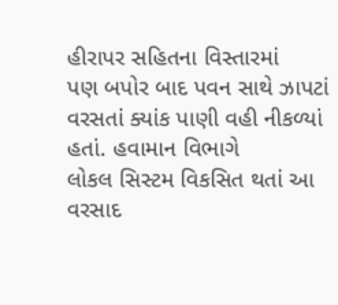હીરાપર સહિતના વિસ્તારમાં
પણ બપોર બાદ પવન સાથે ઝાપટાં વરસતાં ક્યાંક પાણી વહી નીકળ્યાં હતાં. હવામાન વિભાગે
લોકલ સિસ્ટમ વિકસિત થતાં આ વરસાદ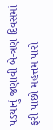પડયાનું જણાવી બે-ત્રણ દિવસમાં ફરી પાછો મહત્તમ પારો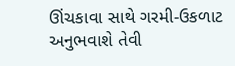ઊંચકાવા સાથે ગરમી-ઉકળાટ અનુભવાશે તેવી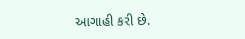આગાહી કરી છે.